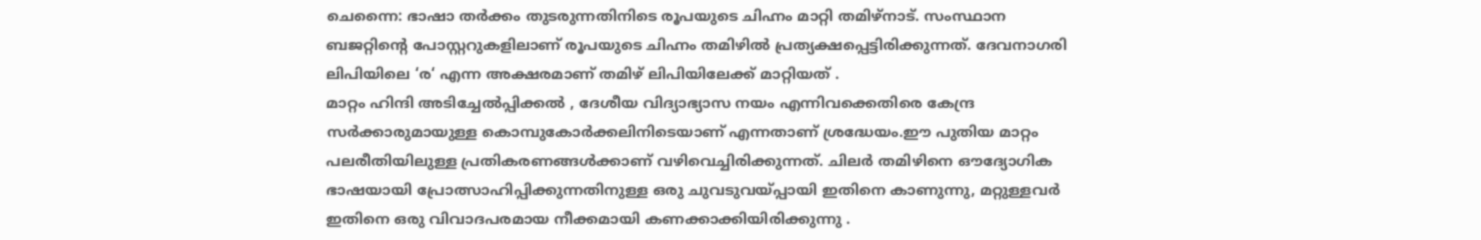ചെന്നൈ: ഭാഷാ തർക്കം തുടരുന്നതിനിടെ രൂപയുടെ ചിഹ്നം മാറ്റി തമിഴ്നാട്. സംസ്ഥാന ബജറ്റിന്റെ പോസ്റ്ററുകളിലാണ് രൂപയുടെ ചിഹ്നം തമിഴിൽ പ്രത്യക്ഷപ്പെട്ടിരിക്കുന്നത്. ദേവനാഗരി ലിപിയിലെ ‘ര‘ എന്ന അക്ഷരമാണ് തമിഴ് ലിപിയിലേക്ക് മാറ്റിയത് .
മാറ്റം ഹിന്ദി അടിച്ചേൽപ്പിക്കൽ , ദേശീയ വിദ്യാഭ്യാസ നയം എന്നിവക്കെതിരെ കേന്ദ്ര സർക്കാരുമായുള്ള കൊമ്പുകോർക്കലിനിടെയാണ് എന്നതാണ് ശ്രദ്ധേയം.ഈ പുതിയ മാറ്റം പലരീതിയിലുള്ള പ്രതികരണങ്ങൾക്കാണ് വഴിവെച്ചിരിക്കുന്നത്. ചിലർ തമിഴിനെ ഔദ്യോഗിക ഭാഷയായി പ്രോത്സാഹിപ്പിക്കുന്നതിനുള്ള ഒരു ചുവടുവയ്പ്പായി ഇതിനെ കാണുന്നു, മറ്റുള്ളവർ ഇതിനെ ഒരു വിവാദപരമായ നീക്കമായി കണക്കാക്കിയിരിക്കുന്നു .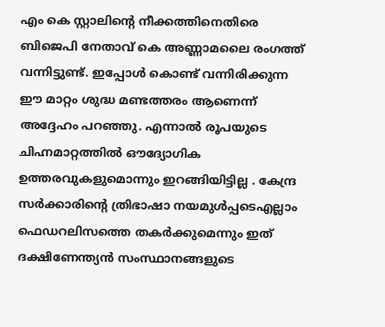എം കെ സ്റ്റാലിന്റെ നീക്കത്തിനെതിരെ ബിജെപി നേതാവ് കെ അണ്ണാമലൈ രംഗത്ത് വന്നിട്ടുണ്ട്. ഇപ്പോൾ കൊണ്ട് വന്നിരിക്കുന്ന ഈ മാറ്റം ശുദ്ധ മണ്ടത്തരം ആണെന്ന് അദ്ദേഹം പറഞ്ഞു. എന്നാൽ രൂപയുടെ ചിഹ്നമാറ്റത്തിൽ ഔദ്യോഗിക ഉത്തരവുകളുമൊന്നും ഇറങ്ങിയിട്ടില്ല . കേന്ദ്ര സർക്കാരിന്റെ ത്രിഭാഷാ നയമുൾപ്പടെഎല്ലാം ഫെഡറലിസത്തെ തകർക്കുമെന്നും ഇത് ദക്ഷിണേന്ത്യൻ സംസ്ഥാനങ്ങളുടെ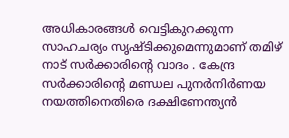അധികാരങ്ങൾ വെട്ടികുറക്കുന്ന സാഹചര്യം സൃഷ്ടിക്കുമെന്നുമാണ് തമിഴ് നാട് സർക്കാരിൻ്റെ വാദം . കേന്ദ്ര സർക്കാരിൻ്റെ മണ്ഡല പുനർനിർണയ നയത്തിനെതിരെ ദക്ഷിണേന്ത്യൻ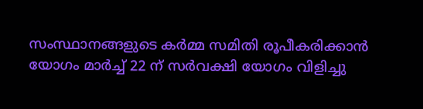സംസ്ഥാനങ്ങളുടെ കർമ്മ സമിതി രൂപീകരിക്കാൻ യോഗം മാർച്ച് 22 ന് സർവക്ഷി യോഗം വിളിച്ചു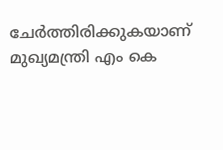ചേർത്തിരിക്കുകയാണ് മുഖ്യമന്ത്രി എം കെ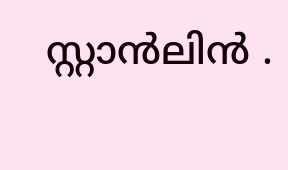സ്റ്റാൻലിൻ .